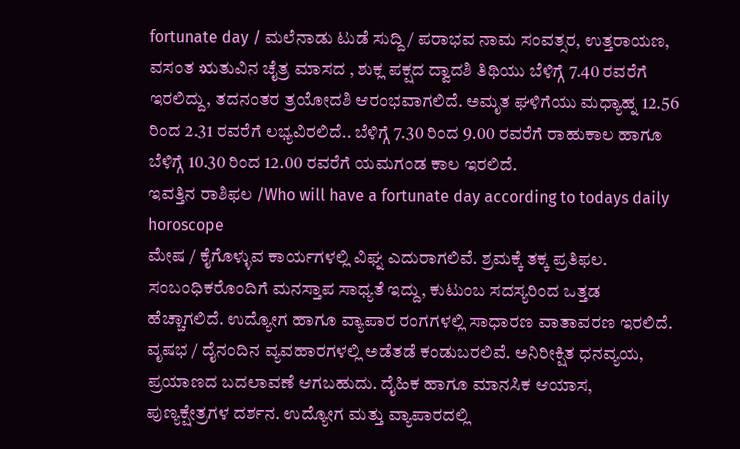fortunate day / ಮಲೆನಾಡು ಟುಡೆ ಸುದ್ದಿ / ಪರಾಭವ ನಾಮ ಸಂವತ್ಸರ, ಉತ್ತರಾಯಣ, ವಸಂತ ಋತುವಿನ ಚೈತ್ರ ಮಾಸದ , ಶುಕ್ಲ ಪಕ್ಷದ ದ್ವಾದಶಿ ತಿಥಿಯು ಬೆಳಿಗ್ಗೆ 7.40 ರವರೆಗೆ ಇರಲಿದ್ದು, ತದನಂತರ ತ್ರಯೋದಶಿ ಆರಂಭವಾಗಲಿದೆ. ಅಮೃತ ಘಳಿಗೆಯು ಮಧ್ಯಾಹ್ನ 12.56 ರಿಂದ 2.31 ರವರೆಗೆ ಲಭ್ಯವಿರಲಿದೆ.. ಬೆಳಿಗ್ಗೆ 7.30 ರಿಂದ 9.00 ರವರೆಗೆ ರಾಹುಕಾಲ ಹಾಗೂ ಬೆಳಿಗ್ಗೆ 10.30 ರಿಂದ 12.00 ರವರೆಗೆ ಯಮಗಂಡ ಕಾಲ ಇರಲಿದೆ.
ಇವತ್ತಿನ ರಾಶಿಫಲ /Who will have a fortunate day according to todays daily horoscope
ಮೇಷ / ಕೈಗೊಳ್ಳುವ ಕಾರ್ಯಗಳಲ್ಲಿ ವಿಘ್ನ ಎದುರಾಗಲಿವೆ. ಶ್ರಮಕ್ಕೆ ತಕ್ಕ ಪ್ರತಿಫಲ. ಸಂಬಂಧಿಕರೊಂದಿಗೆ ಮನಸ್ತಾಪ ಸಾಧ್ಯತೆ ಇದ್ದು, ಕುಟುಂಬ ಸದಸ್ಯರಿಂದ ಒತ್ತಡ ಹೆಚ್ಚಾಗಲಿದೆ. ಉದ್ಯೋಗ ಹಾಗೂ ವ್ಯಾಪಾರ ರಂಗಗಳಲ್ಲಿ ಸಾಧಾರಣ ವಾತಾವರಣ ಇರಲಿದೆ.
ವೃಷಭ / ದೈನಂದಿನ ವ್ಯವಹಾರಗಳಲ್ಲಿ ಅಡೆತಡೆ ಕಂಡುಬರಲಿವೆ. ಅನಿರೀಕ್ಷಿತ ಧನವ್ಯಯ, ಪ್ರಯಾಣದ ಬದಲಾವಣೆ ಆಗಬಹುದು. ದೈಹಿಕ ಹಾಗೂ ಮಾನಸಿಕ ಆಯಾಸ, ಪುಣ್ಯಕ್ಷೇತ್ರಗಳ ದರ್ಶನ. ಉದ್ಯೋಗ ಮತ್ತು ವ್ಯಾಪಾರದಲ್ಲಿ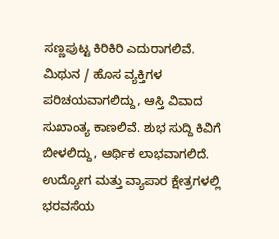ಸಣ್ಣಪುಟ್ಟ ಕಿರಿಕಿರಿ ಎದುರಾಗಲಿವೆ.
ಮಿಥುನ / ಹೊಸ ವ್ಯಕ್ತಿಗಳ ಪರಿಚಯವಾಗಲಿದ್ದು, ಆಸ್ತಿ ವಿವಾದ ಸುಖಾಂತ್ಯ ಕಾಣಲಿವೆ. ಶುಭ ಸುದ್ದಿ ಕಿವಿಗೆ ಬೀಳಲಿದ್ದು, ಆರ್ಥಿಕ ಲಾಭವಾಗಲಿದೆ. ಉದ್ಯೋಗ ಮತ್ತು ವ್ಯಾಪಾರ ಕ್ಷೇತ್ರಗಳಲ್ಲಿ ಭರವಸೆಯ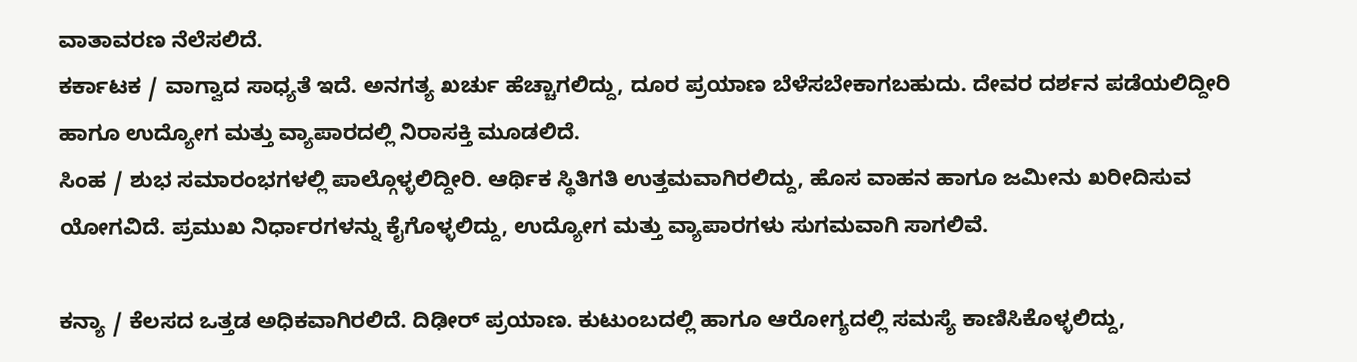ವಾತಾವರಣ ನೆಲೆಸಲಿದೆ.
ಕರ್ಕಾಟಕ / ವಾಗ್ವಾದ ಸಾಧ್ಯತೆ ಇದೆ. ಅನಗತ್ಯ ಖರ್ಚು ಹೆಚ್ಚಾಗಲಿದ್ದು, ದೂರ ಪ್ರಯಾಣ ಬೆಳೆಸಬೇಕಾಗಬಹುದು. ದೇವರ ದರ್ಶನ ಪಡೆಯಲಿದ್ದೀರಿ ಹಾಗೂ ಉದ್ಯೋಗ ಮತ್ತು ವ್ಯಾಪಾರದಲ್ಲಿ ನಿರಾಸಕ್ತಿ ಮೂಡಲಿದೆ.
ಸಿಂಹ / ಶುಭ ಸಮಾರಂಭಗಳಲ್ಲಿ ಪಾಲ್ಗೊಳ್ಳಲಿದ್ದೀರಿ. ಆರ್ಥಿಕ ಸ್ಥಿತಿಗತಿ ಉತ್ತಮವಾಗಿರಲಿದ್ದು, ಹೊಸ ವಾಹನ ಹಾಗೂ ಜಮೀನು ಖರೀದಿಸುವ ಯೋಗವಿದೆ. ಪ್ರಮುಖ ನಿರ್ಧಾರಗಳನ್ನು ಕೈಗೊಳ್ಳಲಿದ್ದು, ಉದ್ಯೋಗ ಮತ್ತು ವ್ಯಾಪಾರಗಳು ಸುಗಮವಾಗಿ ಸಾಗಲಿವೆ.

ಕನ್ಯಾ / ಕೆಲಸದ ಒತ್ತಡ ಅಧಿಕವಾಗಿರಲಿದೆ. ದಿಢೀರ್ ಪ್ರಯಾಣ. ಕುಟುಂಬದಲ್ಲಿ ಹಾಗೂ ಆರೋಗ್ಯದಲ್ಲಿ ಸಮಸ್ಯೆ ಕಾಣಿಸಿಕೊಳ್ಳಲಿದ್ದು,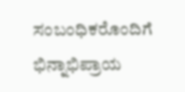ಸಂಬಂಧಿಕರೊಂದಿಗೆ ಭಿನ್ನಾಭಿಪ್ರಾಯ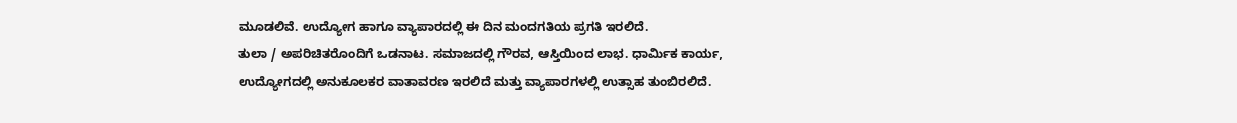ಮೂಡಲಿವೆ. ಉದ್ಯೋಗ ಹಾಗೂ ವ್ಯಾಪಾರದಲ್ಲಿ ಈ ದಿನ ಮಂದಗತಿಯ ಪ್ರಗತಿ ಇರಲಿದೆ.
ತುಲಾ / ಅಪರಿಚಿತರೊಂದಿಗೆ ಒಡನಾಟ. ಸಮಾಜದಲ್ಲಿ ಗೌರವ, ಆಸ್ತಿಯಿಂದ ಲಾಭ. ಧಾರ್ಮಿಕ ಕಾರ್ಯ, ಉದ್ಯೋಗದಲ್ಲಿ ಅನುಕೂಲಕರ ವಾತಾವರಣ ಇರಲಿದೆ ಮತ್ತು ವ್ಯಾಪಾರಗಳಲ್ಲಿ ಉತ್ಸಾಹ ತುಂಬಿರಲಿದೆ.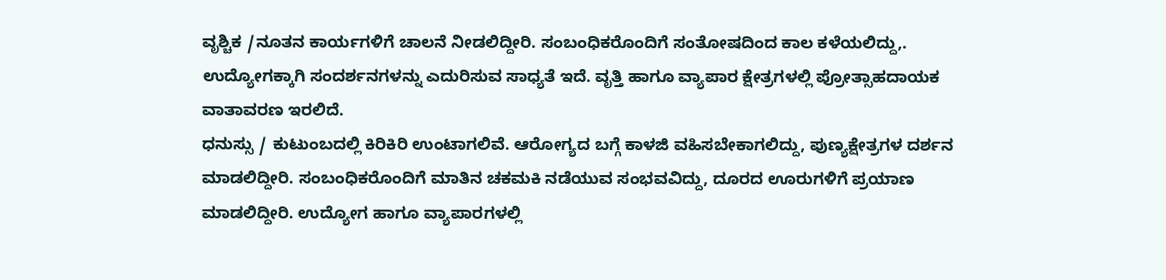ವೃಶ್ಚಿಕ /ನೂತನ ಕಾರ್ಯಗಳಿಗೆ ಚಾಲನೆ ನೀಡಲಿದ್ದೀರಿ. ಸಂಬಂಧಿಕರೊಂದಿಗೆ ಸಂತೋಷದಿಂದ ಕಾಲ ಕಳೆಯಲಿದ್ದು,. ಉದ್ಯೋಗಕ್ಕಾಗಿ ಸಂದರ್ಶನಗಳನ್ನು ಎದುರಿಸುವ ಸಾಧ್ಯತೆ ಇದೆ. ವೃತ್ತಿ ಹಾಗೂ ವ್ಯಾಪಾರ ಕ್ಷೇತ್ರಗಳಲ್ಲಿ ಪ್ರೋತ್ಸಾಹದಾಯಕ ವಾತಾವರಣ ಇರಲಿದೆ.
ಧನುಸ್ಸು / ಕುಟುಂಬದಲ್ಲಿ ಕಿರಿಕಿರಿ ಉಂಟಾಗಲಿವೆ. ಆರೋಗ್ಯದ ಬಗ್ಗೆ ಕಾಳಜಿ ವಹಿಸಬೇಕಾಗಲಿದ್ದು, ಪುಣ್ಯಕ್ಷೇತ್ರಗಳ ದರ್ಶನ ಮಾಡಲಿದ್ದೀರಿ. ಸಂಬಂಧಿಕರೊಂದಿಗೆ ಮಾತಿನ ಚಕಮಕಿ ನಡೆಯುವ ಸಂಭವವಿದ್ದು, ದೂರದ ಊರುಗಳಿಗೆ ಪ್ರಯಾಣ ಮಾಡಲಿದ್ದೀರಿ. ಉದ್ಯೋಗ ಹಾಗೂ ವ್ಯಾಪಾರಗಳಲ್ಲಿ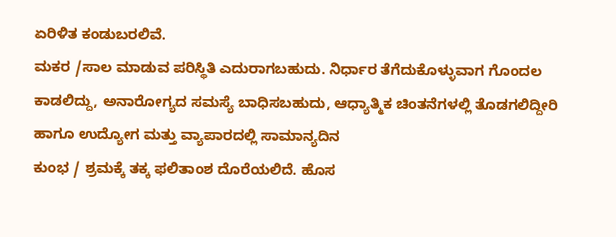ಏರಿಳಿತ ಕಂಡುಬರಲಿವೆ.
ಮಕರ /ಸಾಲ ಮಾಡುವ ಪರಿಸ್ಥಿತಿ ಎದುರಾಗಬಹುದು. ನಿರ್ಧಾರ ತೆಗೆದುಕೊಳ್ಳುವಾಗ ಗೊಂದಲ ಕಾಡಲಿದ್ದು, ಅನಾರೋಗ್ಯದ ಸಮಸ್ಯೆ ಬಾಧಿಸಬಹುದು, ಆಧ್ಯಾತ್ಮಿಕ ಚಿಂತನೆಗಳಲ್ಲಿ ತೊಡಗಲಿದ್ದೀರಿ ಹಾಗೂ ಉದ್ಯೋಗ ಮತ್ತು ವ್ಯಾಪಾರದಲ್ಲಿ ಸಾಮಾನ್ಯದಿನ
ಕುಂಭ / ಶ್ರಮಕ್ಕೆ ತಕ್ಕ ಫಲಿತಾಂಶ ದೊರೆಯಲಿದೆ. ಹೊಸ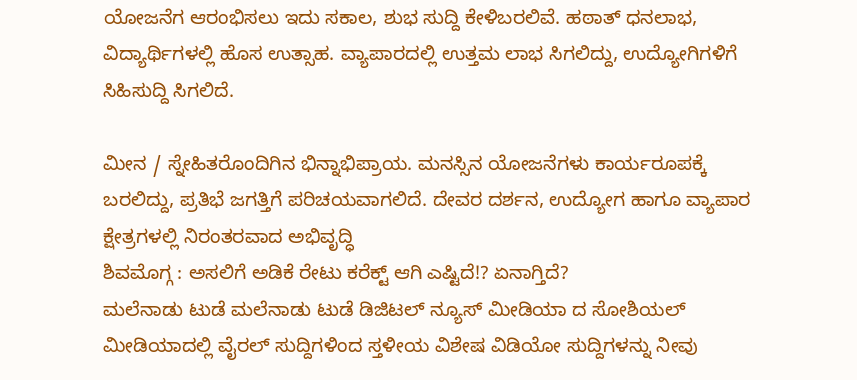ಯೋಜನೆಗ ಆರಂಭಿಸಲು ಇದು ಸಕಾಲ, ಶುಭ ಸುದ್ದಿ ಕೇಳಿಬರಲಿವೆ. ಹಠಾತ್ ಧನಲಾಭ, ವಿದ್ಯಾರ್ಥಿಗಳಲ್ಲಿ ಹೊಸ ಉತ್ಸಾಹ. ವ್ಯಾಪಾರದಲ್ಲಿ ಉತ್ತಮ ಲಾಭ ಸಿಗಲಿದ್ದು, ಉದ್ಯೋಗಿಗಳಿಗೆ ಸಿಹಿಸುದ್ದಿ ಸಿಗಲಿದೆ.

ಮೀನ / ಸ್ನೇಹಿತರೊಂದಿಗಿನ ಭಿನ್ನಾಭಿಪ್ರಾಯ. ಮನಸ್ಸಿನ ಯೋಜನೆಗಳು ಕಾರ್ಯರೂಪಕ್ಕೆ ಬರಲಿದ್ದು, ಪ್ರತಿಭೆ ಜಗತ್ತಿಗೆ ಪರಿಚಯವಾಗಲಿದೆ. ದೇವರ ದರ್ಶನ, ಉದ್ಯೋಗ ಹಾಗೂ ವ್ಯಾಪಾರ ಕ್ಷೇತ್ರಗಳಲ್ಲಿ ನಿರಂತರವಾದ ಅಭಿವೃದ್ಧಿ
ಶಿವಮೊಗ್ಗ : ಅಸಲಿಗೆ ಅಡಿಕೆ ರೇಟು ಕರೆಕ್ಟ್ ಆಗಿ ಎಷ್ಟಿದೆ!? ಏನಾಗ್ತಿದೆ?
ಮಲೆನಾಡು ಟುಡೆ ಮಲೆನಾಡು ಟುಡೆ ಡಿಜಿಟಲ್ ನ್ಯೂಸ್ ಮೀಡಿಯಾ ದ ಸೋಶಿಯಲ್ ಮೀಡಿಯಾದಲ್ಲಿ ವೈರಲ್ ಸುದ್ದಿಗಳಿಂದ ಸ್ತಳೀಯ ವಿಶೇಷ ವಿಡಿಯೋ ಸುದ್ದಿಗಳನ್ನು ನೀವು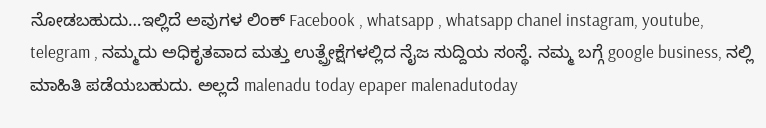ನೋಡಬಹುದು…ಇಲ್ಲಿದೆ ಅವುಗಳ ಲಿಂಕ್ Facebook , whatsapp , whatsapp chanel instagram, youtube, telegram , ನಮ್ಮದು ಅಧಿಕೃತವಾದ ಮತ್ತು ಉತ್ಪ್ರೇಕ್ಷೆಗಳಲ್ಲಿದ ನೈಜ ಸುದ್ದಿಯ ಸಂಸ್ಥೆ. ನಮ್ಮ ಬಗ್ಗೆ google business, ನಲ್ಲಿ ಮಾಹಿತಿ ಪಡೆಯಬಹುದು. ಅಲ್ಲದೆ malenadu today epaper malenadutoday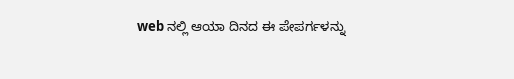web ನಲ್ಲಿ ಆಯಾ ದಿನದ ಈ ಪೇಪರ್ಗಳನ್ನು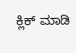ಕ್ಲಿಕ್ ಮಾಡಿ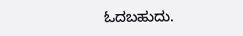ಓದಬಹುದು.